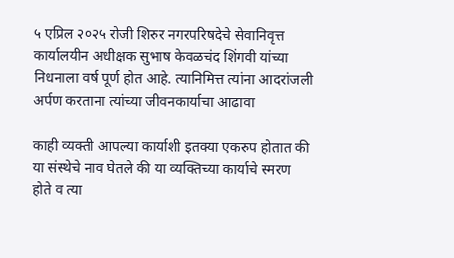५ एप्रिल २०२५ रोजी शिरुर नगरपरिषदेचे सेवानिवृत्त कार्यालयीन अधीक्षक सुभाष केवळचंद शिंगवी यांच्या निधनाला वर्ष पूर्ण होत आहे. त्यानिमित्त त्यांना आदरांजली अर्पण करताना त्यांच्या जीवनकार्याचा आढावा

काही व्यक्ती आपल्या कार्याशी इतक्या एकरुप होतात की या संस्थेचे नाव घेतले की या व्यक्तिच्या कार्याचे स्मरण होते व त्या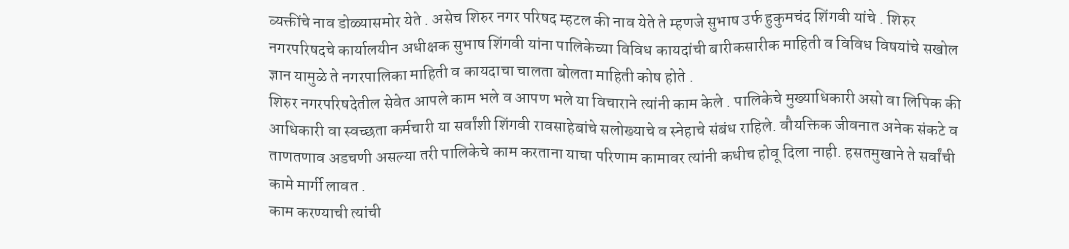व्यक्तींचे नाव डोळ्यासमोर येते . असेच शिरुर नगर परिषद म्हटल की नाव येते ते म्हणजे सुभाष उर्फ हुकुमचंद शिंगवी यांचे . शिरुर नगरपरिषदचे कार्यालयीन अधीक्षक सुभाष शिंगवी यांना पालिकेच्या विविध कायदांची बारीकसारीक माहिती व विविध विषयांचे सखोल ज्ञान यामुळे ते नगरपालिका माहिती व कायदाचा चालता बोलता माहिती कोष होते .
शिरुर नगरपरिषदेतील सेवेत आपले काम भले व आपण भले या विचाराने त्यांनी काम केले . पालिकेचे मुख्याधिकारी असो वा लिपिक की आधिकारी वा स्वच्छता कर्मचारी या सर्वांशी शिंगवी रावसाहेबांचे सलोख्याचे व स्नेहाचे संबंध राहिले. वौयक्तिक जीवनात अनेक संकटे व ताणतणाव अडचणी असल्या तरी पालिकेचे काम करताना याचा परिणाम कामावर त्यांनी कधीच होवू दिला नाही. हसतमुखाने ते सर्वांची कामे मार्गी लावत .
काम करण्याची त्यांची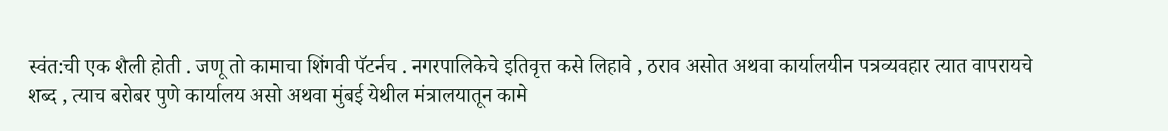स्वंत:ची एक शैली होती . जणू तो कामाचा शिंगवी पॅटर्नच . नगरपालिकेचे इतिवृत्त कसे लिहावे , ठराव असोत अथवा कार्यालयीन पत्रव्यवहार त्यात वापरायचे शब्द , त्याच बरोबर पुणे कार्यालय असो अथवा मुंबई येथील मंत्रालयातून कामे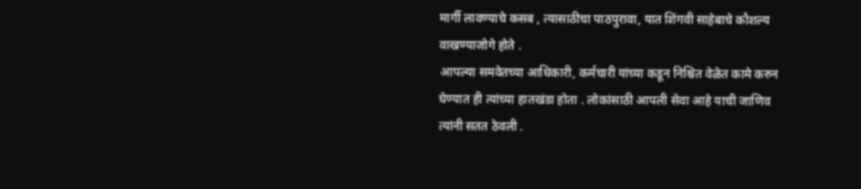मार्गी लावण्याचे कसब , त्यासाठीचा पाठपुरावा, यात शिंगवी साहेबाचे कौशल्य वाखण्याजोगे होते .
आपल्या समवेतच्या आधिकारी, कर्मचारी यांच्या कडून निश्चित वेळेत कामे करुन घेण्यात ही त्यांच्या हातखंडा होता . लोकांसाठी आपली सेवा आहे याची जाणिव त्यांनी सतत ठेवली .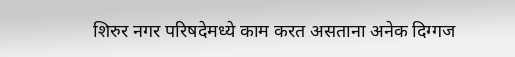शिरुर नगर परिषदेमध्ये काम करत असताना अनेक दिग्गज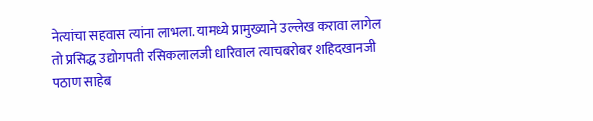नेत्यांचा सहवास त्यांना लाभला. यामध्ये प्रामुख्याने उल्लेख करावा लागेल तो प्रसिद्ध उद्योगपती रसिकलालजी धारिवाल त्याचबरोबर शहिदखानजी पठाण साहेब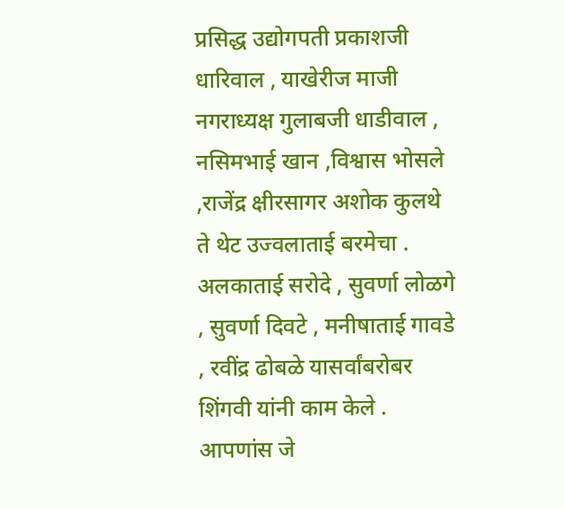प्रसिद्ध उद्योगपती प्रकाशजी धारिवाल , याखेरीज माजी नगराध्यक्ष गुलाबजी धाडीवाल , नसिमभाई खान ,विश्वास भोसले ,राजेंद्र क्षीरसागर अशोक कुलथे ते थेट उज्वलाताई बरमेचा . अलकाताई सरोदे , सुवर्णा लोळगे , सुवर्णा दिवटे , मनीषाताई गावडे , रवींद्र ढोबळे यासर्वांबरोबर शिंगवी यांनी काम केले . आपणांस जे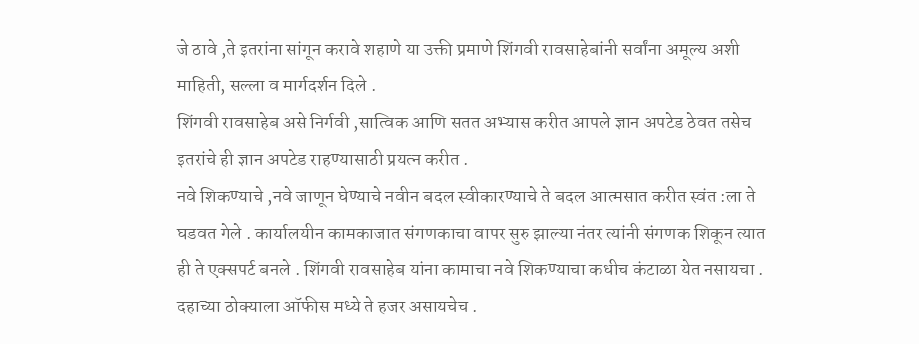जे ठावे ,ते इतरांना सांगून करावे शहाणे या उक्ती प्रमाणे शिंगवी रावसाहेबांनी सर्वांना अमूल्य अशी माहिती, सल्ला व मार्गदर्शन दिले .
शिंगवी रावसाहेब असे निर्गवी ,सात्विक आणि सतत अभ्यास करीत आपले ज्ञान अपटेड ठेवत तसेच इतरांचे ही ज्ञान अपटेड राहण्यासाठी प्रयत्न करीत .
नवे शिकण्याचे ,नवे जाणून घेण्याचे नवीन बदल स्वीकारण्याचे ते बदल आत्मसात करीत स्वंत :ला ते घडवत गेले . कार्यालयीन कामकाजात संगणकाचा वापर सुरु झाल्या नंतर त्यांनी संगणक शिकून त्यात ही ते एक्सपर्ट बनले . शिंगवी रावसाहेब यांना कामाचा नवे शिकण्याचा कधीच कंटाळा येत नसायचा . दहाच्या ठोक्याला ऑफीस मध्ये ते हजर असायचेच .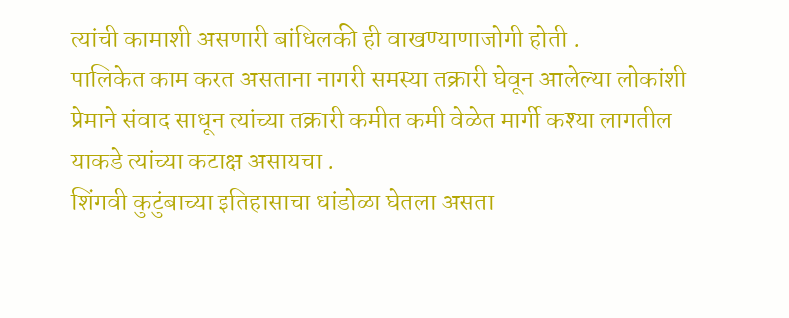त्यांची कामाशी असणारी बांधिलकी ही वाखण्याणाजोगी होती .
पालिकेत काम करत असताना नागरी समस्या तक्रारी घेवून आलेल्या लोकांशी प्रेमाने संवाद साधून त्यांच्या तक्रारी कमीत कमी वेळेत मार्गी कश्या लागतील याकडे त्यांच्या कटाक्ष असायचा .
शिंगवी कुटुंबाच्या इतिहासाचा धांडोळा घेतला असता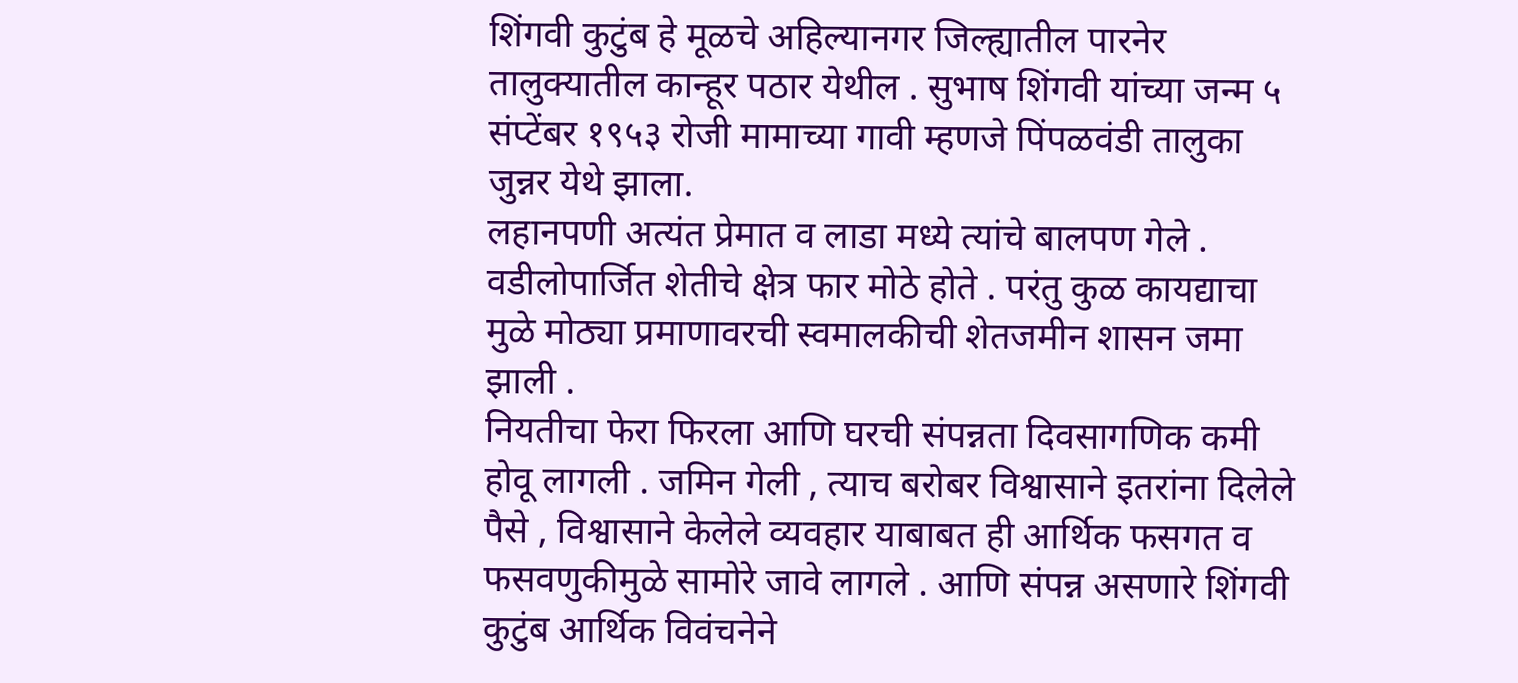शिंगवी कुटुंब हे मूळचे अहिल्यानगर जिल्ह्यातील पारनेर तालुक्यातील कान्हूर पठार येथील . सुभाष शिंगवी यांच्या जन्म ५ संप्टेंबर १९५३ रोजी मामाच्या गावी म्हणजे पिंपळवंडी तालुका जुन्नर येथे झाला.
लहानपणी अत्यंत प्रेमात व लाडा मध्ये त्यांचे बालपण गेले . वडीलोपार्जित शेतीचे क्षेत्र फार मोठे होते . परंतु कुळ कायद्याचा मुळे मोठ्या प्रमाणावरची स्वमालकीची शेतजमीन शासन जमा झाली .
नियतीचा फेरा फिरला आणि घरची संपन्नता दिवसागणिक कमी होवू लागली . जमिन गेली , त्याच बरोबर विश्वासाने इतरांना दिलेले पैसे , विश्वासाने केलेले व्यवहार याबाबत ही आर्थिक फसगत व फसवणुकीमुळे सामोरे जावे लागले . आणि संपन्न असणारे शिंगवी कुटुंब आर्थिक विवंचनेने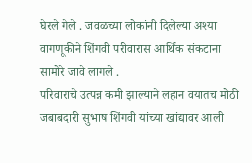घेरले गेले . जवळच्या लोकांनी दिलेल्या अश्या वागणूकीने शिंगवी परीवारास आर्थिक संकटाना सामोरे जावे लागले .
परिवाराचे उत्पन्न कमी झाल्याने लहान वयातच मोठी जबाबदारी सुभाष शिंगवी यांच्या खांद्यावर आली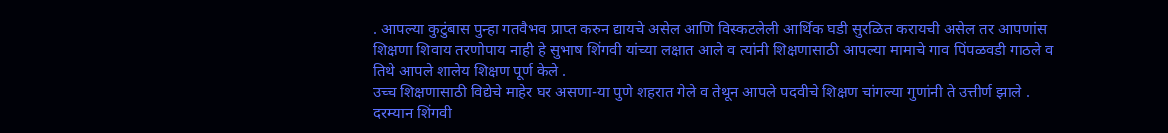. आपल्या कुटुंबास पुन्हा गतवैभव प्राप्त करुन द्यायचे असेल आणि विस्कटलेली आर्थिक घडी सुरळित करायची असेल तर आपणांस शिक्षणा शिवाय तरणोपाय नाही हे सुभाष शिंगवी यांच्या लक्षात आले व त्यांनी शिक्षणासाठी आपल्या मामाचे गाव पिंपळवडी गाठले व तिथे आपले शालेय शिक्षण पूर्ण केले .
उच्च शिक्षणासाठी विद्येचे माहेर घर असणा-या पुणे शहरात गेले व तेथून आपले पदवीचे शिक्षण चांगल्या गुणांनी ते उत्तीर्ण झाले .
दरम्यान शिंगवी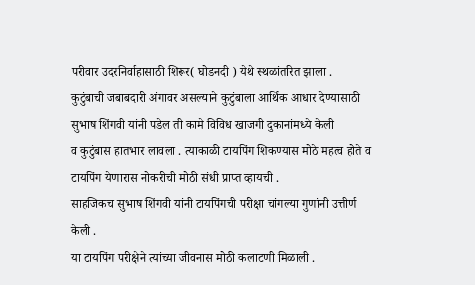परीवार उदरनिर्वाहासाठी शिरूर( घोडनदी ) येथे स्थळांतरित झाला .
कुटुंबाची जबाबदारी अंगावर असल्याने कुटुंबाला आर्थिक आधार देण्यासाठी सुभाष शिंगवी यांनी पडेल ती कामे विविध खाजगी दुकानांमध्ये केली
व कुटुंबास हातभार लावला . त्याकाळी टायपिंग शिकण्यास मोठे महत्व होते व टायपिंग येणारास नोकरीची मोठी संधी प्राप्त व्हायची .
साहजिकच सुभाष शिंगवी यांनी टायपिंगची परीक्षा चांगल्या गुणांनी उत्तीर्ण केली .
या टायपिंग परीक्षेने त्यांच्या जीवनास मोठी कलाटणी मिळाली .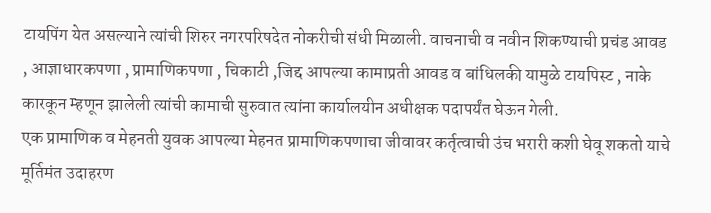टायपिंग येत असल्याने त्यांची शिरुर नगरपरिषदेत नोकरीची संधी मिळाली. वाचनाची व नवीन शिकण्याची प्रचंड आवड , आज्ञाधारकपणा , प्रामाणिकपणा , चिकाटी ,जिद्द आपल्या कामाप्रती आवड व बांधिलकी यामुळे टायपिस्ट , नाके कारकून म्हणून झालेली त्यांची कामाची सुरुवात त्यांना कार्यालयीन अधीक्षक पदापर्यंत घेऊन गेली.
एक प्रामाणिक व मेहनती युवक आपल्या मेहनत प्रामाणिकपणाचा जीवावर कर्तृत्वाची उंच भरारी कशी घेवू शकतो याचे मूर्तिमंत उदाहरण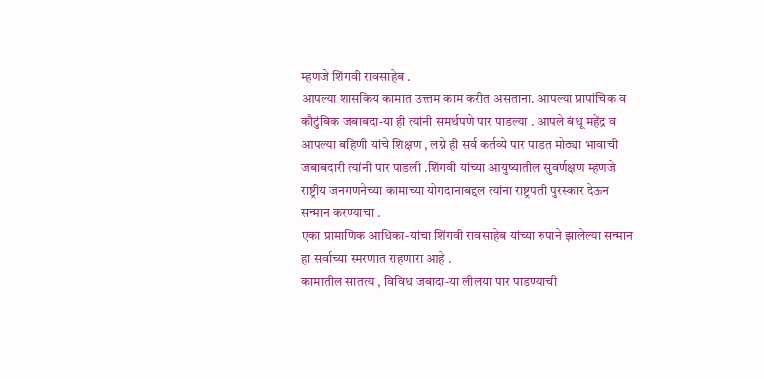म्हणजे शिंगवी रावसाहेब .
आपल्या शासकिय कामात उत्त्तम काम करीत असताना. आपल्या प्रापांचिक व कौटुंबिक जबाबदा-या ही त्यांनी समर्थपणे पार पाडल्या . आपले बंधू महेंद्र व आपल्या बहिणी यांचे शिक्षण , लग्ने ही सर्व कर्तव्ये पार पाडत मोठ्या भावाची जबाबदारी त्यांनी पार पाडली .शिंगवी यांच्या आयुष्यातील सुवर्णक्षण म्हणजे राष्ट्रीय जनगणनेच्या कामाच्या योगदानाबद्दल त्यांना राष्ट्रपती पुरस्कार देऊन सन्मान करण्याचा .
एका प्रामाणिक आधिका-यांचा शिंगवी रावसाहेब यांच्या रुपाने झालेल्या सन्मान हा सर्वाच्या स्मरणात राहणारा आहे .
कामातील सातत्य , विविध जबादा-या लीलया पार पाडण्याची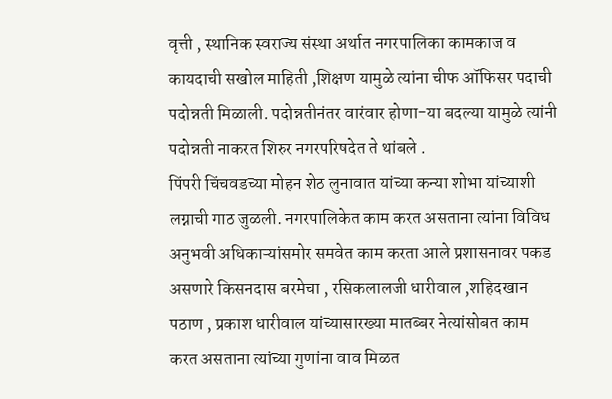वृत्ती , स्थानिक स्वराज्य संस्था अर्थात नगरपालिका कामकाज व कायदाची सखोल माहिती ,शिक्षण यामुळे त्यांना चीफ ऑफिसर पदाची पदोन्नती मिळाली. पदोन्नतीनंतर वारंवार होणा-या बदल्या यामुळे त्यांनी पदोन्नती नाकरत शिरुर नगरपरिषदेत ते थांबले .
पिंपरी चिंचवडच्या मोहन शेठ लुनावात यांच्या कन्या शोभा यांच्याशी लग्नाची गाठ जुळली. नगरपालिकेत काम करत असताना त्यांना विविध अनुभवी अधिकाऱ्यांसमोर समवेत काम करता आले प्रशासनावर पकड असणारे किसनदास बरमेचा , रसिकलालजी धारीवाल ,शहिदखान पठाण , प्रकाश धारीवाल यांच्यासारख्या मातब्बर नेत्यांसोबत काम करत असताना त्यांच्या गुणांना वाव मिळत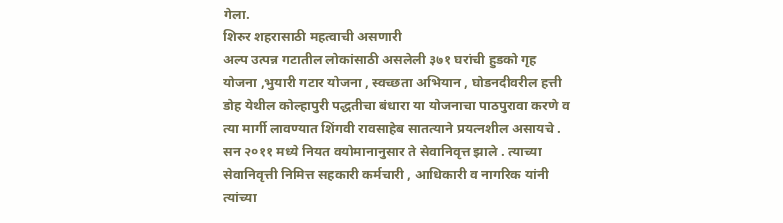गेला.
शिरुर शहरासाठी महत्वाची असणारी
अल्प उत्पन्न गटातील लोकांसाठी असलेली ३७१ घरांची हुडको गृह योजना ,भुयारी गटार योजना , स्वच्छता अभियान , घोडनदीवरील हत्ती डोह येथील कोल्हापुरी पद्धतीचा बंधारा या योजनाचा पाठपुरावा करणे व त्या मार्गी लावण्यात शिंगवी रावसाहेब सातत्याने प्रयत्नशील असायचे .
सन २०११ मध्ये नियत वयोमानानुसार ते सेवानिवृत्त झाले . त्याच्या सेवानिवृत्ती निमित्त सहकारी कर्मचारी , आधिकारी व नागरिक यांनी त्यांच्या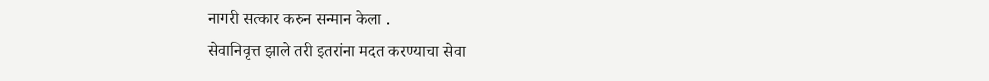नागरी सत्कार करुन सन्मान केला .
सेवानिवृत्त झाले तरी इतरांना मदत करण्याचा सेवा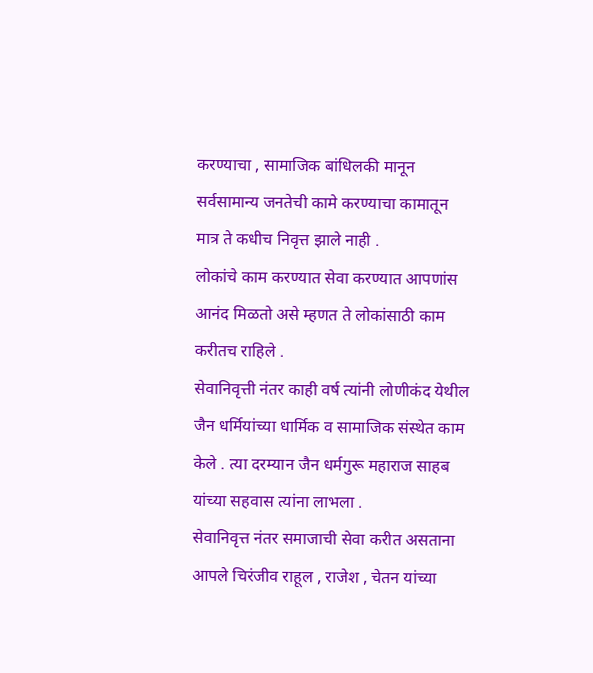करण्याचा , सामाजिक बांधिलकी मानून सर्वसामान्य जनतेची कामे करण्याचा कामातून मात्र ते कधीच निवृत्त झाले नाही .
लोकांचे काम करण्यात सेवा करण्यात आपणांस आनंद मिळतो असे म्हणत ते लोकांसाठी काम करीतच राहिले .
सेवानिवृत्ती नंतर काही वर्ष त्यांनी लोणीकंद येथील जैन धर्मियांच्या धार्मिक व सामाजिक संस्थेत काम केले . त्या दरम्यान जैन धर्मगुरू महाराज साहब यांच्या सहवास त्यांना लाभला .
सेवानिवृत्त नंतर समाजाची सेवा करीत असताना आपले चिरंजीव राहूल , राजेश , चेतन यांच्या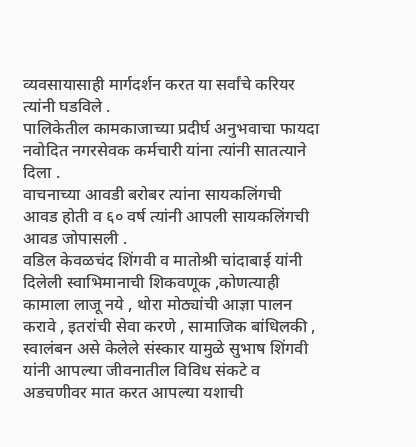व्यवसायासाही मार्गदर्शन करत या सर्वांचे करियर त्यांनी घडविले .
पालिकेतील कामकाजाच्या प्रदीर्घ अनुभवाचा फायदा नवोदित नगरसेवक कर्मचारी यांना त्यांनी सातत्याने दिला .
वाचनाच्या आवडी बरोबर त्यांना सायकलिंगची आवड होती व ६० वर्ष त्यांनी आपली सायकलिंगची आवड जोपासली .
वडिल केवळचंद शिंगवी व मातोश्री चांदाबाई यांनी दिलेली स्वाभिमानाची शिकवणूक ,कोणत्याही कामाला लाजू नये , थोरा मोठ्यांची आज्ञा पालन करावे , इतरांची सेवा करणे , सामाजिक बांधिलकी , स्वालंबन असे केलेले संस्कार यामुळे सुभाष शिंगवी यांनी आपल्या जीवनातील विविध संकटे व अडचणीवर मात करत आपल्या यशाची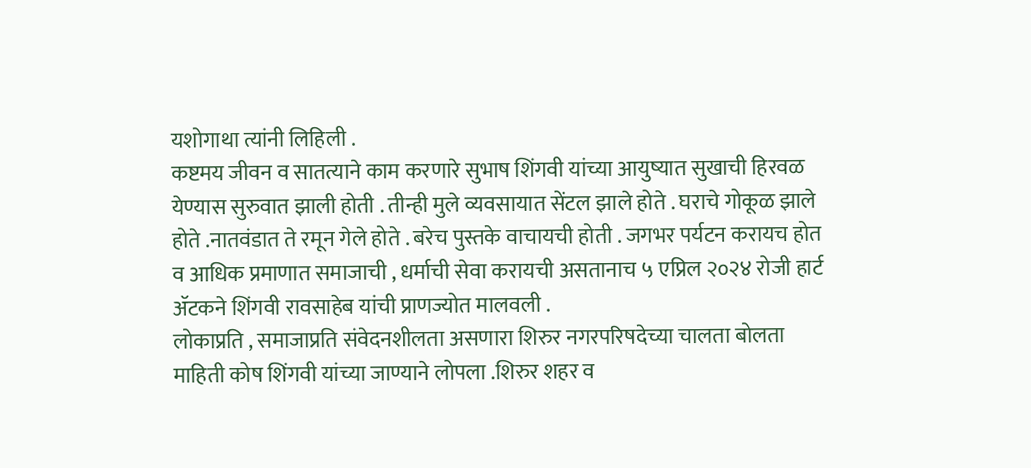यशोगाथा त्यांनी लिहिली .
कष्टमय जीवन व सातत्याने काम करणारे सुभाष शिंगवी यांच्या आयुष्यात सुखाची हिरवळ येण्यास सुरुवात झाली होती . तीन्ही मुले व्यवसायात सेंटल झाले होते . घराचे गोकूळ झाले होते .नातवंडात ते रमून गेले होते . बरेच पुस्तके वाचायची होती . जगभर पर्यटन करायच होत व आधिक प्रमाणात समाजाची , धर्माची सेवा करायची असतानाच ५ एप्रिल २०२४ रोजी हार्ट ॲटकने शिंगवी रावसाहेब यांची प्राणज्योत मालवली .
लोकाप्रति , समाजाप्रति संवेदनशीलता असणारा शिरुर नगरपरिषदेच्या चालता बोलता माहिती कोष शिंगवी यांच्या जाण्याने लोपला .शिरुर शहर व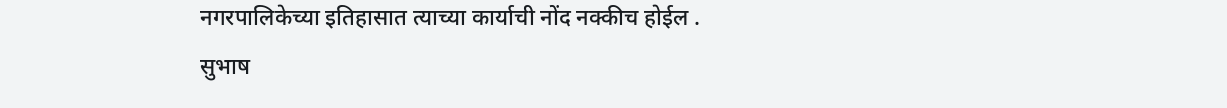नगरपालिकेच्या इतिहासात त्याच्या कार्याची नोंद नक्कीच होईल .
सुभाष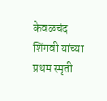केवळचंद शिंगवी यांच्या प्रथम स्मृती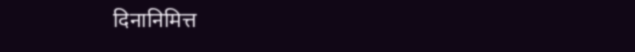दिनानिमित्त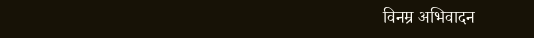विनम्र अभिवादन